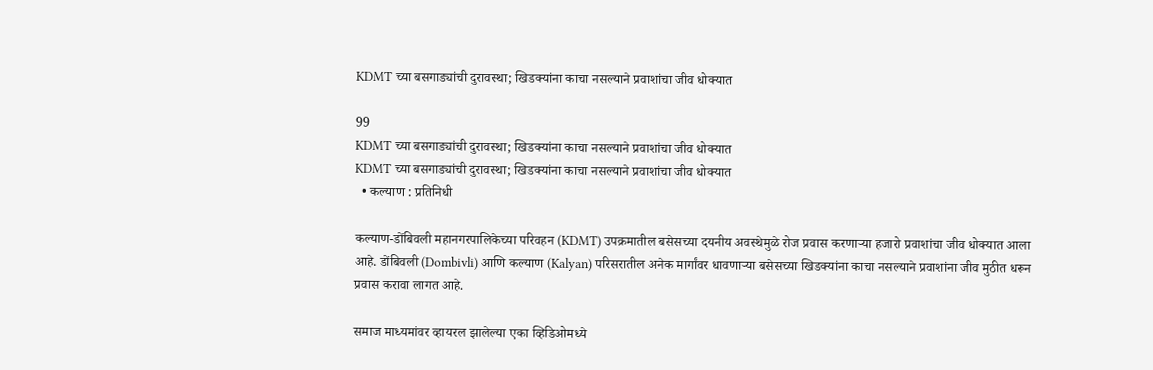KDMT च्या बसगाड्यांची दुरावस्था; खिडक्यांना काचा नसल्याने प्रवाशांचा जीव धोक्यात

99
KDMT च्या बसगाड्यांची दुरावस्था; खिडक्यांना काचा नसल्याने प्रवाशांचा जीव धोक्यात
KDMT च्या बसगाड्यांची दुरावस्था; खिडक्यांना काचा नसल्याने प्रवाशांचा जीव धोक्यात
  • कल्याण : प्रतिनिधी

कल्याण-डोंबिवली महानगरपालिकेच्या परिवहन (KDMT) उपक्रमातील बसेसच्या दयनीय अवस्थेमुळे रोज प्रवास करणाऱ्या हजारो प्रवाशांचा जीव धोक्यात आला आहे. डोंबिवली (Dombivli) आणि कल्याण (Kalyan) परिसरातील अनेक मार्गांवर धावणाऱ्या बसेसच्या खिडक्यांना काचा नसल्याने प्रवाशांना जीव मुठीत धरून प्रवास करावा लागत आहे.

समाज माध्यमांवर व्हायरल झालेल्या एका व्हिडिओमध्ये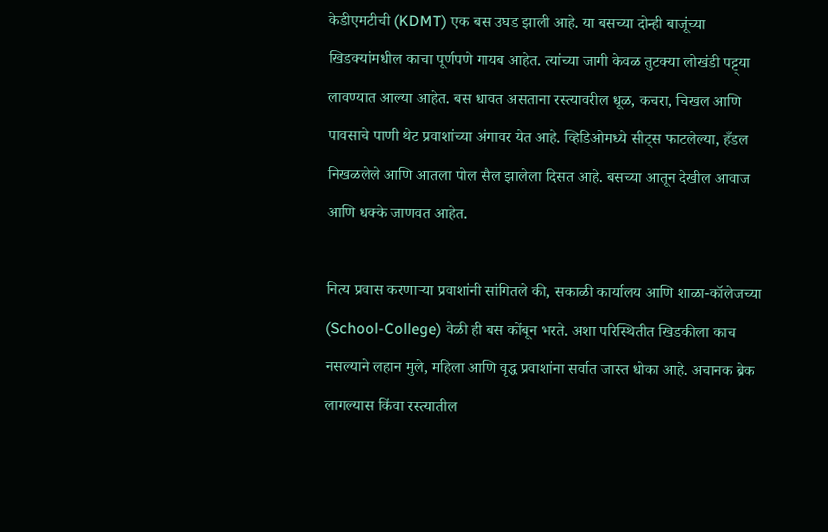केडीएमटीची (KDMT) एक बस उघड झाली आहे. या बसच्या दोन्ही बाजूंच्या खिडक्यांमधील काचा पूर्णपणे गायब आहेत. त्यांच्या जागी केवळ तुटक्या लोखंडी पट्ट्या लावण्यात आल्या आहेत. बस धावत असताना रस्त्यावरील धूळ, कचरा, चिखल आणि पावसाचे पाणी थेट प्रवाशांच्या अंगावर येत आहे. व्हिडिओमध्ये सीट्स फाटलेल्या, हँडल निखळलेले आणि आतला पोल सैल झालेला दिसत आहे. बसच्या आतून देखील आवाज आणि धक्के जाणवत आहेत.

नित्य प्रवास करणाऱ्या प्रवाशांनी सांगितले की, सकाळी कार्यालय आणि शाळा-कॉलेजच्या (School-College) वेळी ही बस कोंबून भरते. अशा परिस्थितीत खिडकीला काच नसल्याने लहान मुले, महिला आणि वृद्ध प्रवाशांना सर्वात जास्त धोका आहे. अचानक ब्रेक लागल्यास किंवा रस्त्यातील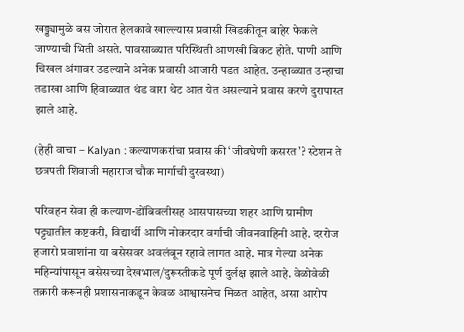खड्ड्यामुळे बस जोरात हेलकावे खाल्ल्यास प्रवासी खिडकीतून बाहेर फेकले जाण्याची भिती असते. पावसाळ्यात परिस्थिती आणखी बिकट होते. पाणी आणि चिखल अंगावर उडल्याने अनेक प्रवासी आजारी पडत आहेत. उन्हाळ्यात उन्हाचा तडाखा आणि हिवाळ्यात थंड वारा थेट आत येत असल्याने प्रवास करणे दुरापास्त झाले आहे.

(हेही वाचा – Kalyan : कल्याणकरांचा प्रवास की ‘जीवघेणी कसरत’? स्टेशन ते छत्रपती शिवाजी महाराज चौक मार्गाची दुरवस्था)

परिवहन सेवा ही कल्याण-डोंबिवलीसह आसपासच्या शहर आणि ग्रामीण पट्ट्यातील कष्टकरी, विद्यार्थी आणि नोकरदार वर्गाची जीवनवाहिनी आहे. दररोज हजारो प्रवाशांना या बसेसवर अवलंबून रहावे लागत आहे. मात्र गेल्या अनेक महिन्यांपासून बसेसच्या देखभाल/दुरूस्तीकडे पूर्ण दुर्लक्ष झाले आहे. वेळोवेळी तक्रारी करूनही प्रशासनाकडून केवळ आश्वासनेच मिळत आहेत, असा आरोप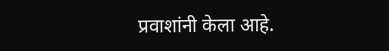प्रवाशांनी केला आहे.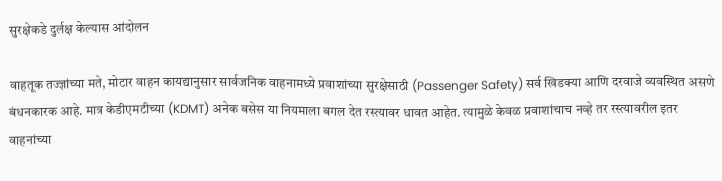सुरक्षेकडे दुर्लक्ष केल्यास आंदोलन

वाहतूक तज्ज्ञांच्या मते, मोटार वाहन कायद्यानुसार सार्वजनिक वाहनामध्ये प्रवाशांच्या सुरक्षेसाठी (Passenger Safety) सर्व खिडक्या आणि दरवाजे व्यवस्थित असणे बंधनकारक आहे. मात्र केडीएमटीच्या (KDMT) अनेक बसेस या नियमाला बगल देत रस्त्यावर धावत आहेत. त्यामुळे केवळ प्रवाशांचाच नव्हे तर रस्त्यावरील इतर वाहनांच्या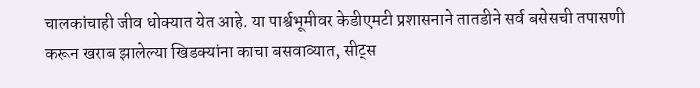चालकांचाही जीव धोक्यात येत आहे. या पार्श्वभूमीवर केडीएमटी प्रशासनाने तातडीने सर्व बसेसची तपासणी करून खराब झालेल्या खिडक्यांना काचा बसवाव्यात, सीट्स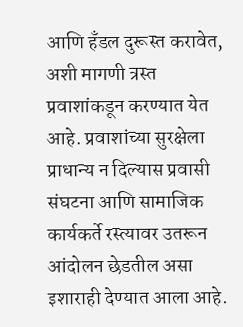आणि हँडल दुरूस्त करावेत, अशी मागणी त्रस्त प्रवाशांकडून करण्यात येत आहे. प्रवाशांच्या सुरक्षेला प्राधान्य न दिल्यास प्रवासी संघटना आणि सामाजिक कार्यकर्ते रस्त्यावर उतरून आंदोलन छेडतील असा इशाराही देण्यात आला आहे.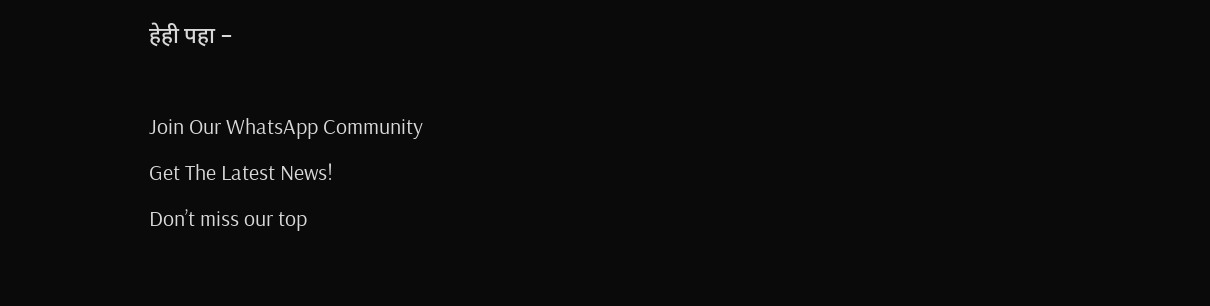हेही पहा –

Join Our WhatsApp Community
Get The Latest News!
Don’t miss our top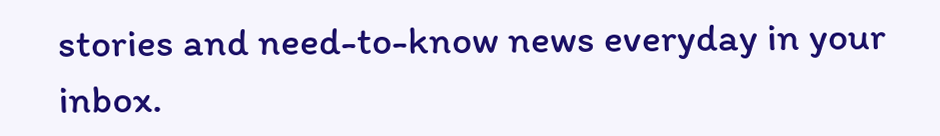stories and need-to-know news everyday in your inbox.